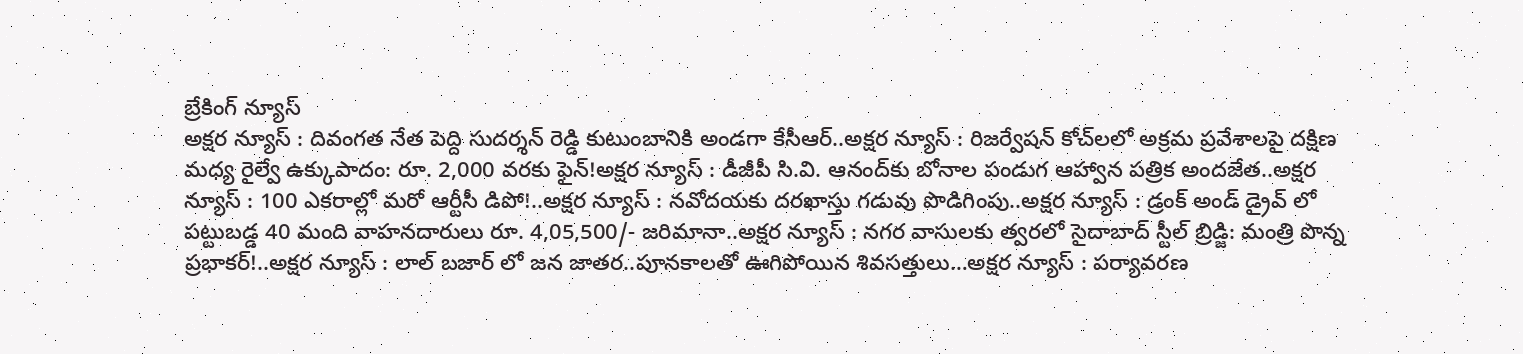బ్రేకింగ్ న్యూస్
అక్షర న్యూస్ : దివంగత నేత పెద్ది సుదర్శన్ రెడ్డి కుటుంబానికి అండగా కేసీఆర్..అక్షర న్యూస్ : రిజర్వేషన్ కోచ్‌లలో అక్రమ ప్రవేశాలపై దక్షిణ మధ్య రైల్వే ఉక్కుపాదం: రూ. 2,000 వరకు ఫైన్!అక్షర న్యూస్ : డీజీపీ సి.వి. ఆనంద్‌కు బోనాల పండుగ ఆహ్వాన పత్రిక అందజేత..అక్షర న్యూస్ : 100 ఎకరాల్లో మరో ఆర్టీసీ డిపో!..అక్షర న్యూస్ : నవోదయకు దరఖాస్తు గడువు పొడిగింపు..అక్షర న్యూస్ : డ్రంక్ అండ్ డ్రైవ్ లో పట్టుబడ్డ 40 మంది వాహనదారులు రూ. 4,05,500/- జరిమానా..అక్షర న్యూస్ : నగర వాసులకు త్వరలో సైదాబాద్ స్టీల్ బ్రిడ్జి: మంత్రి పొన్న ప్రభాకర్!..అక్షర న్యూస్ : లాల్ బజార్ లో జన జాతర..పూనకాలతో ఊగిపోయిన శివసత్తులు…అక్షర న్యూస్ : పర్యావరణ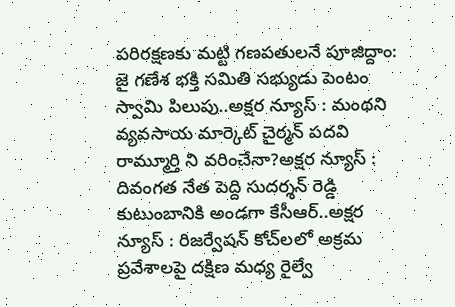పరిరక్షణకు మట్టి గణపతులనే పూజిద్దాం: జై గణేశ భక్తి సమితి సభ్యుడు పెంటం స్వామి పిలుపు..అక్షర న్యూస్ : మంథని వ్యవసాయ మార్కెట్ చైర్మన్ పదవి రామ్మూర్తి ని వరించేనా?అక్షర న్యూస్ : దివంగత నేత పెద్ది సుదర్శన్ రెడ్డి కుటుంబానికి అండగా కేసీఆర్..అక్షర న్యూస్ : రిజర్వేషన్ కోచ్‌లలో అక్రమ ప్రవేశాలపై దక్షిణ మధ్య రైల్వే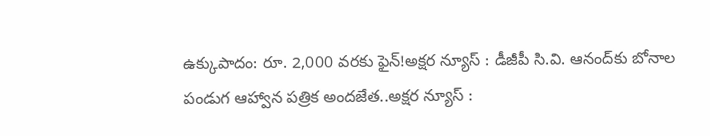ఉక్కుపాదం: రూ. 2,000 వరకు ఫైన్!అక్షర న్యూస్ : డీజీపీ సి.వి. ఆనంద్‌కు బోనాల పండుగ ఆహ్వాన పత్రిక అందజేత..అక్షర న్యూస్ :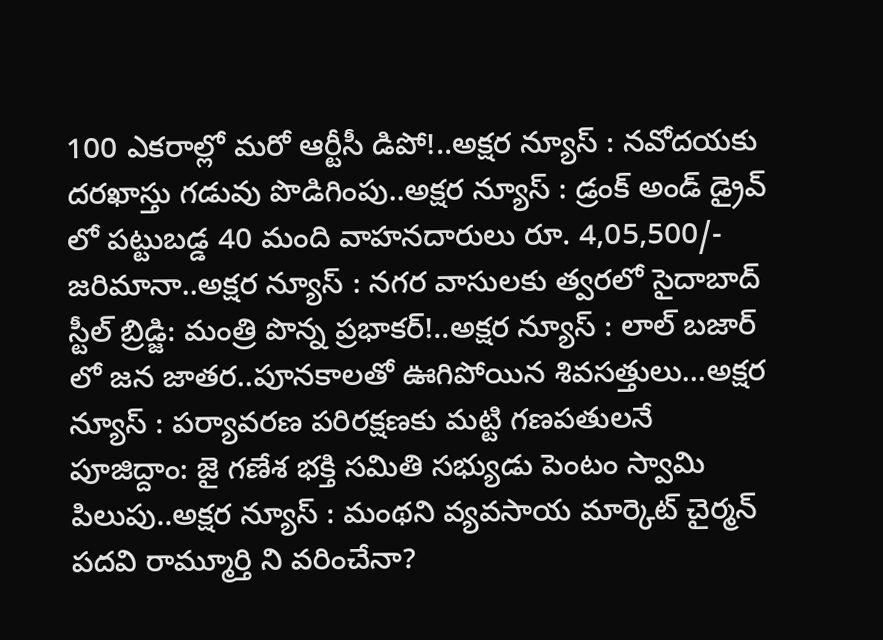100 ఎకరాల్లో మరో ఆర్టీసీ డిపో!..అక్షర న్యూస్ : నవోదయకు దరఖాస్తు గడువు పొడిగింపు..అక్షర న్యూస్ : డ్రంక్ అండ్ డ్రైవ్ లో పట్టుబడ్డ 40 మంది వాహనదారులు రూ. 4,05,500/- జరిమానా..అక్షర న్యూస్ : నగర వాసులకు త్వరలో సైదాబాద్ స్టీల్ బ్రిడ్జి: మంత్రి పొన్న ప్రభాకర్!..అక్షర న్యూస్ : లాల్ బజార్ లో జన జాతర..పూనకాలతో ఊగిపోయిన శివసత్తులు…అక్షర న్యూస్ : పర్యావరణ పరిరక్షణకు మట్టి గణపతులనే పూజిద్దాం: జై గణేశ భక్తి సమితి సభ్యుడు పెంటం స్వామి పిలుపు..అక్షర న్యూస్ : మంథని వ్యవసాయ మార్కెట్ చైర్మన్ పదవి రామ్మూర్తి ని వరించేనా?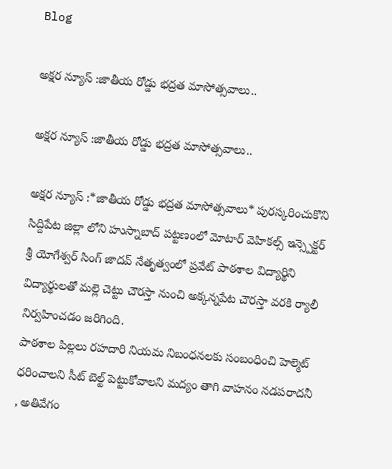Blog

అక్షర న్యూస్ :జాతీయ రోడ్డు భద్రత మాసోత్సవాలు..

అక్షర న్యూస్ :జాతీయ రోడ్డు భద్రత మాసోత్సవాలు..

అక్షర న్యూస్ :*జాతీయ రోడ్డు భద్రత మాసోత్సవాలు* పురస్కరించుకొని సిద్దిపేట జిల్లా లోని హుస్నాబాద్ పట్టణంలో మోటార్ వెహికల్స్ ఇన్స్పెక్టర్ శ్రీ యోగేశ్వర్ సింగ్ జాదవ్ నేతృత్వంలో ప్రవేట్ పాఠశాల విద్యార్థిని విద్యార్థులతో మల్లె చెట్టు చౌరస్తా నుంచి అక్కన్నపేట చౌరస్తా వరకి ర్యాలీ నిర్వహించడం జరిగింది.
పాఠశాల పిల్లలు రహదారి నియమ నిబంధనలకు సంబంధించి హెల్మెట్ ధరించాలని సీట్ బెల్ట్ పెట్టుకోవాలని మద్యం తాగి వాహనం నడపరాదనీ , అతివేగం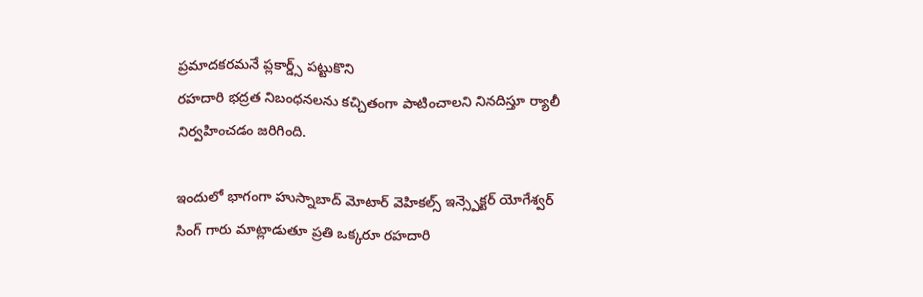ప్రమాదకరమనే ప్లకార్డ్స్ పట్టుకొని
రహదారి భద్రత నిబంధనలను కచ్చితంగా పాటించాలని నినదిస్తూ ర్యాలీ నిర్వహించడం జరిగింది.

ఇందులో భాగంగా హుస్నాబాద్ మోటార్ వెహికల్స్ ఇన్స్పెక్టర్ యోగేశ్వర్ సింగ్ గారు మాట్లాడుతూ ప్రతి ఒక్కరూ రహదారి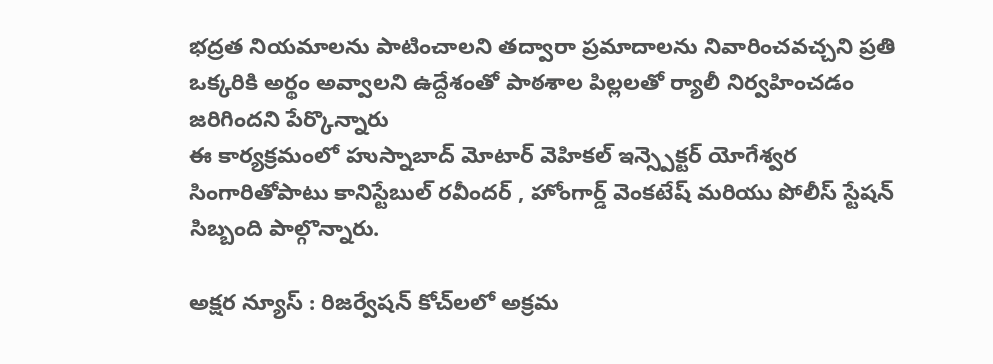భద్రత నియమాలను పాటించాలని తద్వారా ప్రమాదాలను నివారించవచ్చని ప్రతి ఒక్కరికి అర్థం అవ్వాలని ఉద్దేశంతో పాఠశాల పిల్లలతో ర్యాలీ నిర్వహించడం జరిగిందని పేర్కొన్నారు
ఈ కార్యక్రమంలో హుస్నాబాద్ మోటార్ వెహికల్ ఇన్స్పెక్టర్ యోగేశ్వర సింగారితోపాటు కానిస్టేబుల్ రవీందర్ , హోంగార్డ్ వెంకటేష్ మరియు పోలీస్ స్టేషన్ సిబ్బంది పాల్గొన్నారు.

అక్షర న్యూస్ : రిజర్వేషన్ కోచ్‌లలో అక్రమ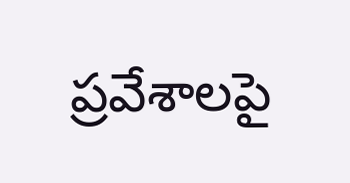ప్రవేశాలపై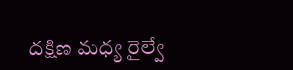దక్షిణ మధ్య రైల్వే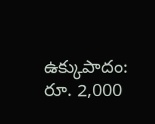ఉక్కుపాదం: రూ. 2,000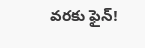వరకు ఫైన్!